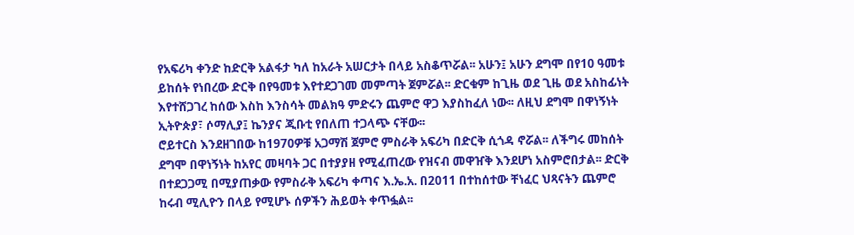የአፍሪካ ቀንድ ከድርቅ አልፋታ ካለ ከአራት አሠርታት በላይ አስቆጥሯል፡፡ አሁን፤ አሁን ደግሞ በየ10 ዓመቱ ይከሰት የነበረው ድርቅ በየዓመቱ እየተደጋገመ መምጣት ጀምሯል፡፡ ድርቁም ከጊዜ ወደ ጊዜ ወደ አስከፊነት እየተሸጋገረ ከሰው እስከ እንስሳት መልክዓ ምድሩን ጨምሮ ዋጋ እያስከፈለ ነው፡፡ ለዚህ ደግሞ በዋነኝነት ኢትዮጵያ፣ ሶማሊያ፤ ኬንያና ጂቡቲ የበለጠ ተጋላጭ ናቸው፡፡
ሮይተርስ እንደዘገበው ከ1970ዎቹ አጋማሽ ጀምሮ ምስራቅ አፍሪካ በድርቅ ሲጎዳ ኖሯል፡፡ ለችግሩ መከሰት ደግሞ በዋነኝነት ከአየር መዛባት ጋር በተያያዘ የሚፈጠረው የዝናብ መዋዠቅ እንደሆነ አስምሮበታል፡፡ ድርቅ በተደጋጋሚ በሚያጠቃው የምስራቅ አፍሪካ ቀጣና እ.ኤ.አ. በ2011 በተከሰተው ቸነፈር ህጻናትን ጨምሮ ከሩብ ሚሊዮን በላይ የሚሆኑ ሰዎችን ሕይወት ቀጥፏል፡፡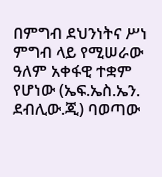በምግብ ደህንነትና ሥነ ምግብ ላይ የሚሠራው ዓለም አቀፋዊ ተቋም የሆነው (ኤፍ.ኤስ.ኤን. ደብሊው.ጂ) ባወጣው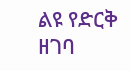ልዩ የድርቅ ዘገባ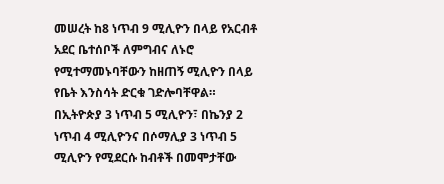መሠረት ከ8 ነጥብ 9 ሚሊዮን በላይ የአርብቶ አደር ቤተሰቦች ለምግብና ለኑሮ የሚተማመኑባቸውን ከዘጠኝ ሚሊዮን በላይ የቤት እንስሳት ድርቁ ገድሎባቸዋል። በኢትዮጵያ 3 ነጥብ 5 ሚሊዮን፣ በኬንያ 2 ነጥብ 4 ሚሊዮንና በሶማሊያ 3 ነጥብ 5 ሚሊዮን የሚደርሱ ከብቶች በመሞታቸው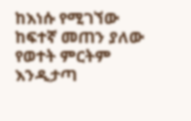ከእነሱ የሚገኘው ከፍተኛ መጠን ያለው የወተት ምርትም እንዲታጣ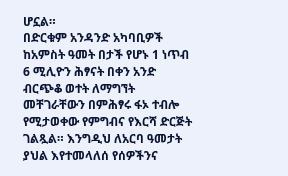ሆኗል።
በድርቁም አንዳንድ አካባቢዎች ከአምስት ዓመት በታች የሆኑ 1 ነጥብ 6 ሚሊዮን ሕፃናት በቀን አንድ ብርጭቆ ወተት ለማግኘት መቸገራቸውን በምሕፃሩ ፋኦ ተብሎ የሚታወቀው የምግብና የእርሻ ድርጅት ገልጿል። እንግዲህ ለአርባ ዓመታት ያህል እየተመላለሰ የሰዎችንና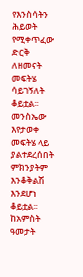የእንስሳትን ሕይወት የሚቀጥፈው ድርቅ ለዘመናት መፍትሄ ሳይገኝለት ቆይቷል፡፡ መንስኤው እየታወቀ መፍትሄ ላይ ያልተደረሰበት ምክንያትም እንቆቅልሽ እንደሆነ ቆይቷል፡፡
ከአምስት ዓመታት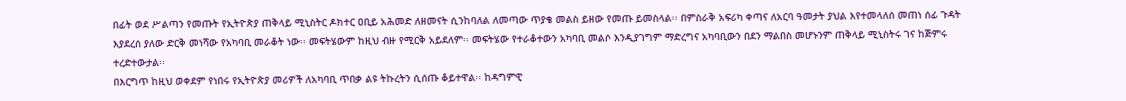በፊት ወደ ሥልጣን የመጡት የኢትዮጵያ ጠቅላይ ሚኒስትር ዶክተር ዐቢይ አሕመድ ለዘመናት ሲንከባለል ለመጣው ጥያቄ መልስ ይዘው የመጡ ይመስላል፡፡ በምስራቅ አፍሪካ ቀጣና ለአርባ ዓመታት ያህል እየተመላለሰ መጠነ ሰፊ ጉዳት እያደረሰ ያለው ድርቅ መነሻው የአካባቢ መራቆት ነው፡፡ መፍትሄውም ከዚህ ብዙ የሚርቅ አይደለም፡፡ መፍትሄው የተራቆተውን አካባቢ መልሶ እንዲያገግም ማድረግና አካባቢውን በደን ማልበስ መሆኑንም ጠቅላይ ሚኒስትሩ ገና ከጅምሩ ተረድተውታል፡፡
በእርግጥ ከዚህ ወቀደም የነበሩ የኢትዮጵያ መሪዎች ለአካባቢ ጥበቃ ልዩ ትኩረትን ሲሰጡ ቆይተዋል፡፡ ከዳግምዊ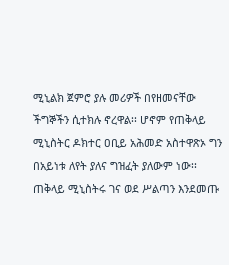ሚኒልክ ጀምሮ ያሉ መሪዎች በየዘመናቸው ችግኞችን ሲተክሉ ኖረዋል፡፡ ሆኖም የጠቅላይ ሚኒስትር ዶክተር ዐቢይ አሕመድ አስተዋጽኦ ግን በአይነቱ ለየት ያለና ግዝፈት ያለውም ነው፡፡
ጠቅላይ ሚኒስትሩ ገና ወደ ሥልጣን እንደመጡ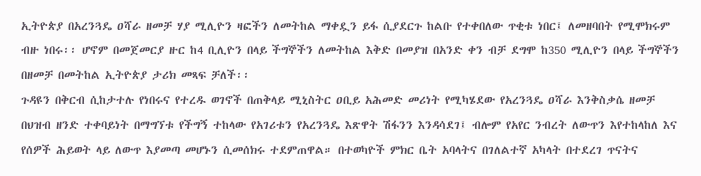ኢትዮጵያ በአረንጓዴ ዐሻራ ዘመቻ ሃያ ሚሊዮን ዛፎችን ለመትከል ማቀዷን ይፋ ሲያደርጉ ከልቡ የተቀበለው ጥቂቱ ነበር፤ ለመዘባበት የሚሞክሩም ብዙ ነበሩ፡፡ ሆኖም በመጀመርያ ዙር ከ4 ቢሊዮን በላይ ችግኞችን ለመትከል እቅድ በመያዝ በአንድ ቀን ብቻ ደግሞ ከ350 ሚሊዮን በላይ ችግኞችን በዘመቻ በመትከል ኢትዮጵያ ታሪክ መጻፍ ቻለች፡፡
ጉዳዩን በቅርብ ሲከታተሉ የነበሩና የተረዱ ወገኖች በጠቅላይ ሚኒስትር ዐቢይ አሕመድ መሪነት የሚካሄደው የአረንጓዴ ዐሻራ እንቅስቃሴ ዘመቻ በህዝብ ዘንድ ተቀባይነት በማግኘቱ የችግኝ ተከላው የአገሪቱን የአረንጓዴ እጽዋት ሽፋንን እንዳሳደገ፤ ብሎም የአየር ንብረት ለውጥን እየተከላከለ እና የሰዎች ሕይወት ላይ ለውጥ እያመጣ መሆኑን ሲመሰክሩ ተደምጠዋል። በተወካዮች ምክር ቤት አባላትና በገለልተኛ አካላት በተደረገ ጥናትና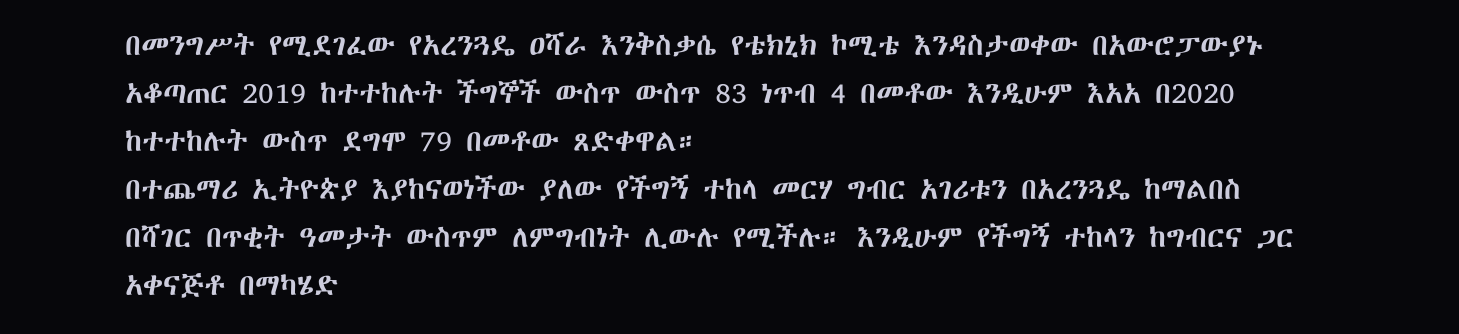በመንግሥት የሚደገፈው የአረንጓዴ ዐሻራ እንቅስቃሴ የቴክኒክ ኮሚቴ እንዳስታወቀው በአውሮፓውያኑ አቆጣጠር 2019 ከተተከሉት ችግኞች ውስጥ ውስጥ 83 ነጥብ 4 በመቶው እንዲሁም እአአ በ2020 ከተተከሉት ውስጥ ደግሞ 79 በመቶው ጸድቀዋል።
በተጨማሪ ኢትዮጵያ እያከናወነችው ያለው የችግኝ ተከላ መርሃ ግብር አገሪቱን በአረንጓዴ ከማልበስ በሻገር በጥቂት ዓመታት ውስጥም ለምግብነት ሊውሉ የሚችሉ። እንዲሁም የችግኝ ተከላን ከግብርና ጋር አቀናጅቶ በማካሄድ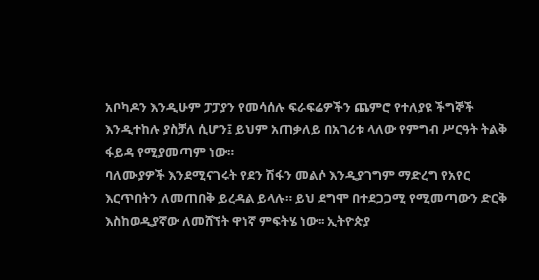አቦካዶን እንዲሁም ፓፓያን የመሳሰሉ ፍራፍሬዎችን ጨምሮ የተለያዩ ችግኞች እንዲተከሉ ያስቻለ ሲሆን፤ ይህም አጠቃለይ በአገሪቱ ላለው የምግብ ሥርዓት ትልቅ ፋይዳ የሚያመጣም ነው።
ባለሙያዎች እንደሚናገሩት የደን ሽፋን መልሶ እንዲያገግም ማድረግ የአየር እርጥበትን ለመጠበቅ ይረዳል ይላሉ። ይህ ደግሞ በተደጋጋሚ የሚመጣውን ድርቅ እስከወዲያኛው ለመሸኘት ዋነኛ ምፍትሄ ነው፡፡ ኢትዮጵያ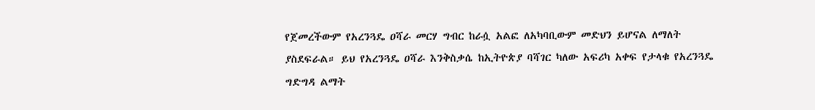የጀመረችውም የአረንጓዴ ዐሻራ መርሃ ግብር ከራሷ አልፎ ለአካባቢውም መድህን ይሆናል ለማለት ያስደፍራል። ይህ የአረንጓዴ ዐሻራ እንቅስቃሴ ከኢትዮጵያ ባሻገር ካለው አፍሪካ አቀፍ የታላቁ የአረንጓዴ ግድግዳ ልማት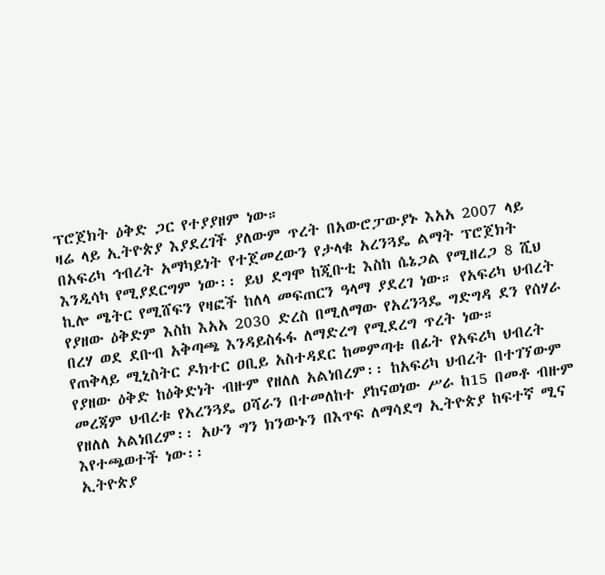ፕሮጀክት ዕቅድ ጋር የተያያዘም ነው።
ዛሬ ላይ ኢትዮጵያ እያደረገች ያለውም ጥረት በአውሮፓውያኑ እአአ 2007 ላይ በአፍሪካ ኅብረት አማካይነት የተጀመረውን የታላቁ አረንጓዴ ልማት ፕሮጀክት እንዲሳካ የሚያደርግም ነው፡፡ ይህ ደግሞ ከጂቡቲ እስከ ሴኔጋል የሚዘረጋ 8 ሺህ ኪሎ ሜትር የሚሸፍን የዛፎች ከለላ መፍጠርን ዓላማ ያደረገ ነው። የአፍሪካ ህብረት የያዘው ዕቅድም እስከ እአአ 2030 ድረስ በሚለማው የአረንጓዴ ግድግዳ ደን የሰሃራ በረሃ ወደ ደቡብ አቅጣጫ እንዳይስፋፋ ለማድረግ የሚደረግ ጥረት ነው።
የጠቅላይ ሚኒስትር ዶክተር ዐቢይ አስተዳደር ከመምጣቱ በፊት የአፍሪካ ህብረት የያዘው ዕቅድ ከዕቅድነት ብዙም የዘለለ አልነበረም፡፡ ከአፍሪካ ህብረት በተገኘውም መረጃም ህብረቱ የአረንጓዴ ዐሻራን በተመለከተ ያከናወነው ሥራ ከ15 በመቶ ብዙም የዘለለ አልነበረም፡፡ አሁን ግን ክንውኑን በእጥፍ ለማሳደግ ኢትዮጵያ ከፍተኛ ሚና እየተጫወተች ነው፡፡
ኢትዮጵያ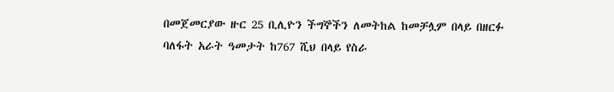በመጀመርያው ዙር 25 ቢሊዮን ችግኞችን ለመትከል ከመቻሏም በላይ በዘርፉ ባለፋት አራት ዓመታት ከ767 ሺህ በላይ የስራ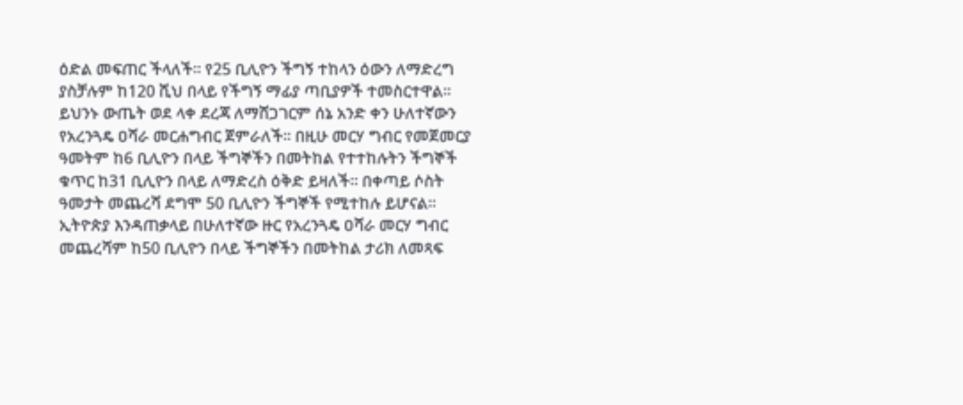ዕድል መፍጠር ችላለች፡፡ የ25 ቢሊዮን ችግኝ ተከላን ዕውን ለማድረግ ያስቻሉም ከ120 ሺህ በላይ የችግኝ ማፊያ ጣቢያዎች ተመስርተዋል፡፡
ይህንኑ ውጤት ወደ ላቀ ደረጃ ለማሸጋገርም ሰኔ አንድ ቀን ሁለተኛውን የአረንጓዴ ዐሻራ መርሐግብር ጀምራለች፡፡ በዚሁ መርሃ ግብር የመጀመርያ ዓመትም ከ6 ቢሊዮን በላይ ችግኞችን በመትከል የተተከሉትን ችግኞች ቁጥር ከ31 ቢሊዮን በላይ ለማድረስ ዕቅድ ይዛለች፡፡ በቀጣይ ሶስት ዓመታት መጨረሻ ደግሞ 50 ቢሊዮን ችግኞች የሚተከሉ ይሆናል።
ኢትዮጵያ እንዳጠቃላይ በሁለተኛው ዙር የአረንጓዴ ዐሻራ መርሃ ግብር መጨረሻም ከ50 ቢሊዮን በላይ ችግኞችን በመትከል ታሪክ ለመጻፍ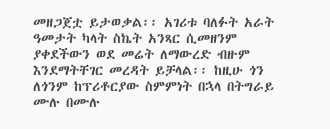መዘጋጀቷ ይታወቃል፡፡ አገሪቱ ባለፉት አራት ዓመታት ካላት ስኬት አንጻር ሲመዘንም ያቀደችውን ወደ መሬት ለማውረድ ብዙም እንደማትቸገር መረዳት ይቻላል፡፡ ከዚሁ ጎን ለጎንም ከፕሪቶርያው ስምምነት በኋላ በትግራይ ሙሉ በሙሉ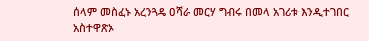ሰላም መስፈኑ አረንጓዴ ዐሻራ መርሃ ግብሩ በመላ አገሪቱ እንዲተገበር አስተዋጽኦ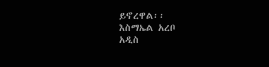ይኖረዋል፡፡
እስማኤል አረቦ
አዲስ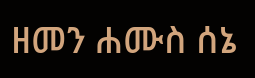ዘመን ሐሙስ ሰኔ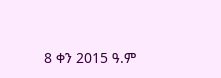8 ቀን 2015 ዓ.ም